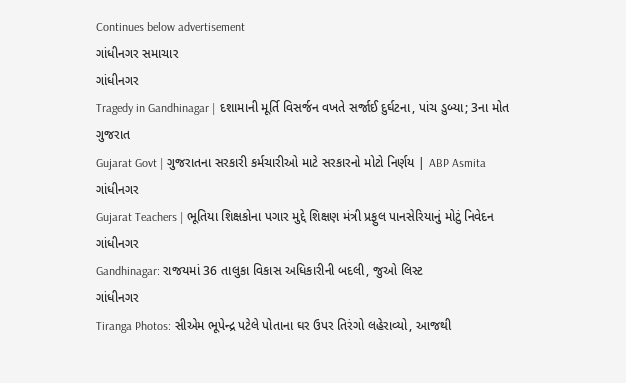Continues below advertisement
ગાંધીનગર સમાચાર
ગાંધીનગર
Tragedy in Gandhinagar | દશામાની મૂર્તિ વિસર્જન વખતે સર્જાઈ દુર્ઘટના, પાંચ ડુબ્યા; 3ના મોત
ગુજરાત
Gujarat Govt | ગુજરાતના સરકારી કર્મચારીઓ માટે સરકારનો મોટો નિર્ણય | ABP Asmita
ગાંધીનગર
Gujarat Teachers | ભૂતિયા શિક્ષકોના પગાર મુદ્દે શિક્ષણ મંત્રી પ્રફુલ પાનસેરિયાનું મોટું નિવેદન
ગાંધીનગર
Gandhinagar: રાજયમાં 36 તાલુકા વિકાસ અધિકારીની બદલી, જુઓ લિસ્ટ
ગાંધીનગર
Tiranga Photos: સીએમ ભૂપેન્દ્ર પટેલે પોતાના ઘર ઉપર તિરંગો લહેરાવ્યો, આજથી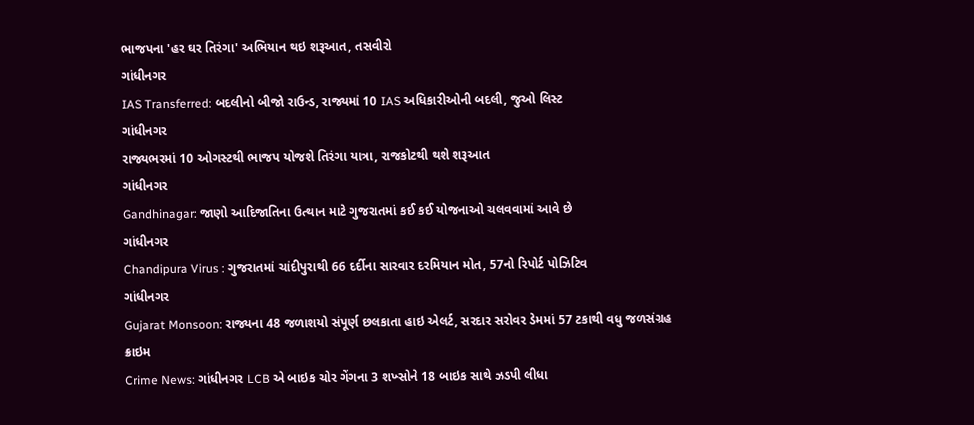ભાજપના 'હર ઘર તિરંગા' અભિયાન થઇ શરૂઆત, તસવીરો
ગાંધીનગર
IAS Transferred: બદલીનો બીજો રાઉન્ડ, રાજ્યમાં 10 IAS અધિકારીઓની બદલી, જુઓ લિસ્ટ
ગાંધીનગર
રાજ્યભરમાં 10 ઓગસ્ટથી ભાજપ યોજશે તિરંગા યાત્રા, રાજકોટથી થશે શરૂઆત
ગાંધીનગર
Gandhinagar: જાણો આદિજાતિના ઉત્થાન માટે ગુજરાતમાં કઈ કઈ યોજનાઓ ચલવવામાં આવે છે
ગાંધીનગર
Chandipura Virus : ગુજરાતમાં ચાંદીપુરાથી 66 દર્દીના સારવાર દરમિયાન મોત, 57નો રિપોર્ટ પોઝિટિવ
ગાંધીનગર
Gujarat Monsoon: રાજ્યના 48 જળાશયો સંપૂર્ણ છલકાતા હાઇ એલર્ટ, સરદાર સરોવર ડેમમાં 57 ટકાથી વધુ જળસંગ્રહ
ક્રાઇમ
Crime News: ગાંધીનગર LCB એ બાઇક ચોર ગેંગના 3 શખ્સોને 18 બાઇક સાથે ઝડપી લીધા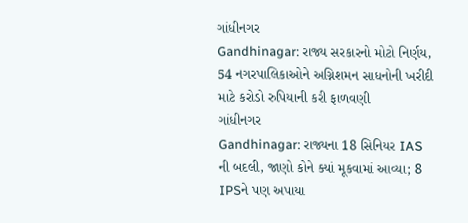ગાંધીનગર
Gandhinagar: રાજ્ય સરકારનો મોટો નિર્ણય, 54 નગરપાલિકાઓને અગ્નિશમન સાધનોની ખરીદી માટે કરોડો રુપિયાની કરી ફાળવણી
ગાંધીનગર
Gandhinagar: રાજ્યના 18 સિનિયર IAS ની બદલી, જાણો કોને ક્યાં મૂકવામાં આવ્યા; 8 IPSને પણ અપાયા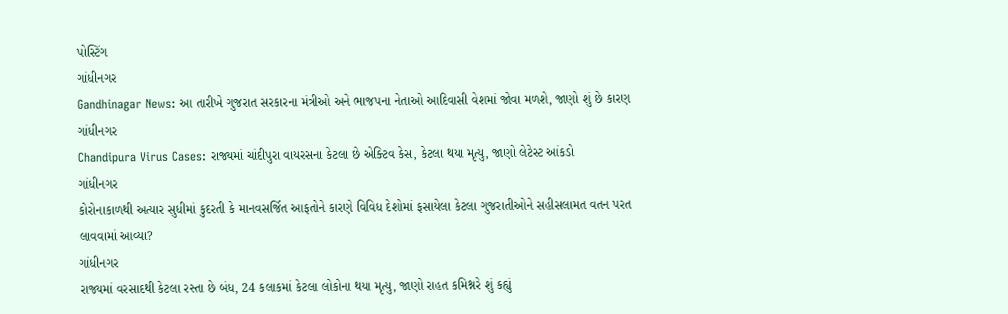પોસ્ટિંગ
ગાંધીનગર
Gandhinagar News: આ તારીખે ગુજરાત સરકારના મંત્રીઓ અને ભાજપના નેતાઓ આદિવાસી વેશમાં જોવા મળશે, જાણો શું છે કારણ
ગાંધીનગર
Chandipura Virus Cases: રાજ્યમાં ચાંદીપુરા વાયરસના કેટલા છે એક્ટિવ કેસ, કેટલા થયા મૃત્યુ, જાણો લેટેસ્ટ આંકડો
ગાંધીનગર
કોરોનાકાળથી અત્યાર સુધીમાં કુદરતી કે માનવસર્જિત આફતોને કારણે વિવિધ દેશોમાં ફસાયેલા કેટલા ગુજરાતીઓને સહીસલામત વતન પરત લાવવામાં આવ્યા?
ગાંધીનગર
રાજ્યમાં વરસાદથી કેટલા રસ્તા છે બંધ, 24 કલાકમાં કેટલા લોકોના થયા મૃત્યુ, જાણો રાહત કમિશ્નરે શું કહ્યું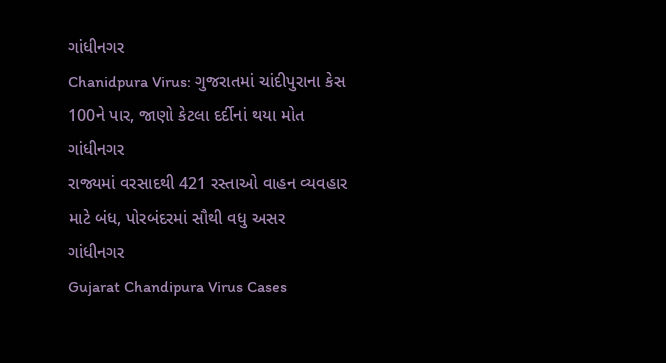ગાંધીનગર
Chanidpura Virus: ગુજરાતમાં ચાંદીપુરાના કેસ 100ને પાર, જાણો કેટલા દર્દીનાં થયા મોત
ગાંધીનગર
રાજ્યમાં વરસાદથી 421 રસ્તાઓ વાહન વ્યવહાર માટે બંધ, પોરબંદરમાં સૌથી વધુ અસર
ગાંધીનગર
Gujarat Chandipura Virus Cases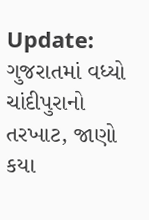Update: ગુજરાતમાં વધ્યો ચાંદીપુરાનો તરખાટ, જાણો કયા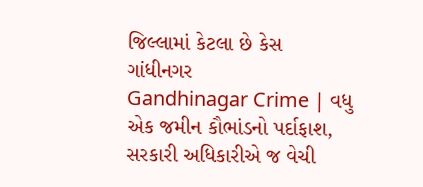જિલ્લામાં કેટલા છે કેસ
ગાંધીનગર
Gandhinagar Crime | વધુ એક જમીન કૌભાંડનો પર્દાફાશ, સરકારી અધિકારીએ જ વેચી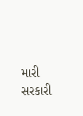મારી સરકારી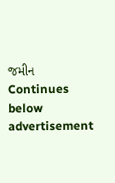જમીન
Continues below advertisement